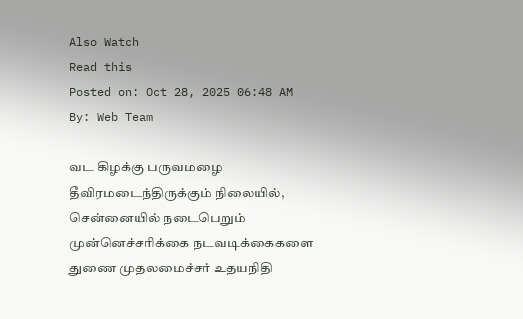Also Watch
Read this
Posted on: Oct 28, 2025 06:48 AM
By: Web Team

வட கிழக்கு பருவமழை தீவிரமடைந்திருக்கும் நிலையில், சென்னையில் நடைபெறும் முன்னெச்சரிக்கை நடவடிக்கைகளை துணை முதலமைச்சர் உதயநிதி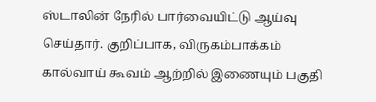ஸ்டாலின் நேரில் பார்வையிட்டு ஆய்வு செய்தார். குறிப்பாக, விருகம்பாக்கம் கால்வாய் கூவம் ஆற்றில் இணையும் பகுதி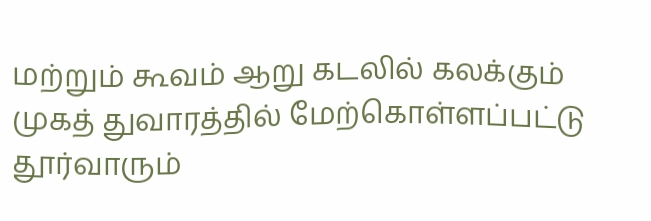மற்றும் கூவம் ஆறு கடலில் கலக்கும் முகத் துவாரத்தில் மேற்கொள்ளப்பட்டு தூர்வாரும்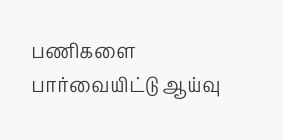பணிகளை பார்வையிட்டு ஆய்வு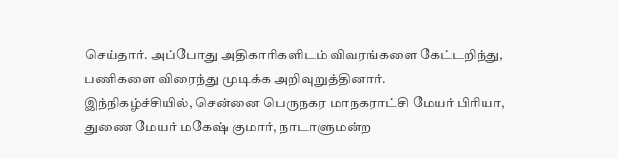செய்தார். அப்போது அதிகாரிகளிடம் விவரங்களை கேட்டறிந்து, பணிகளை விரைந்து முடிக்க அறிவுறுத்தினார்.
இந்நிகழ்ச்சியில், சென்னை பெருநகர மாநகராட்சி மேயர் பிரியா, துணை மேயர் மகேஷ் குமார், நாடாளுமன்ற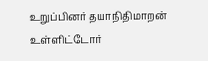உறுப்பினர் தயாநிதிமாறன் உள்ளிட்டோர்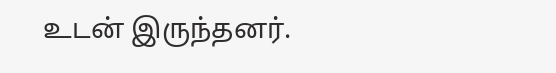உடன் இருந்தனர்.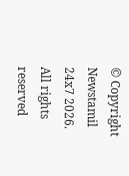© Copyright Newstamil 24x7 2026. All rights reserved